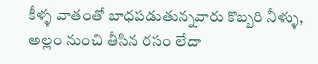కీళ్ళ వాతంతో బాధపడుతున్నవారు కొబ్బరి నీళ్ళు, అల్లం నుంచి తీసిన రసం లేదా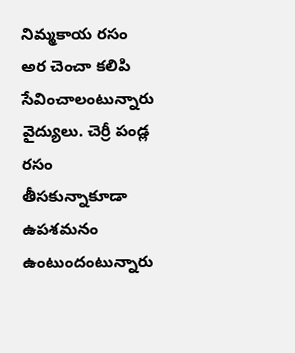నిమ్మకాయ రసం అర చెంచా కలిపి సేవించాలంటున్నారు వైద్యులు. చెర్రీ పండ్ల రసం తీసకున్నాకూడా ఉపశమనం ఉంటుందంటున్నారు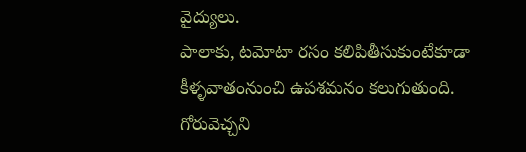వైద్యులు.
పాలాకు, టమోటా రసం కలిపితీసుకుంటేకూడా కీళ్ళవాతంనుంచి ఉపశమనం కలుగుతుంది.
గోరువెచ్చని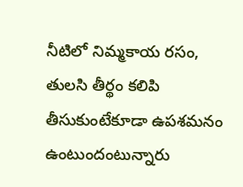నీటిలో నిమ్మకాయ రసం, తులసి తీర్థం కలిపి తీసుకుంటేకూడా ఉపశమనం ఉంటుందంటున్నారు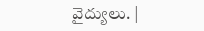వైద్యులు. |